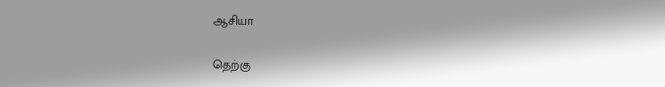ஆசியா

தெற்கு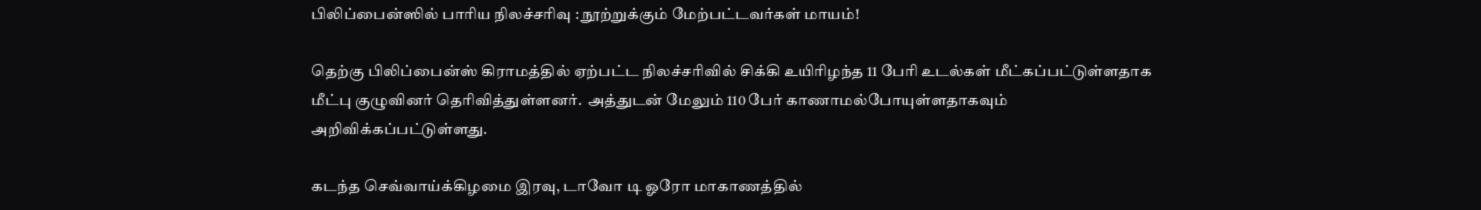பிலிப்பைன்ஸில் பாரிய நிலச்சரிவு : நூற்றுக்கும் மேற்பட்டவர்கள் மாயம்!

தெற்கு பிலிப்பைன்ஸ் கிராமத்தில் ஏற்பட்ட நிலச்சரிவில் சிக்கி உயிரிழந்த 11 பேரி உடல்கள் மீட்கப்பட்டுள்ளதாக மீட்பு குழுவினர் தெரிவித்துள்ளனர்.  அத்துடன் மேலும் 110 பேர் காணாமல்போயுள்ளதாகவும் அறிவிக்கப்பட்டுள்ளது.

கடந்த செவ்வாய்க்கிழமை இரவு, டாவோ டி ஓரோ மாகாணத்தில்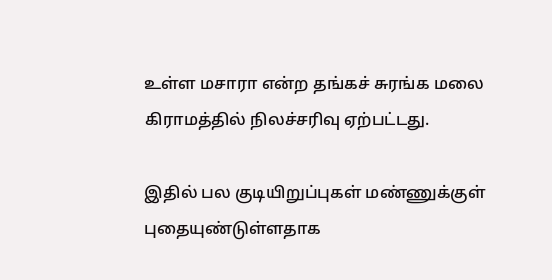உள்ள மசாரா என்ற தங்கச் சுரங்க மலை கிராமத்தில் நிலச்சரிவு ஏற்பட்டது.

இதில் பல குடியிறுப்புகள் மண்ணுக்குள் புதையுண்டுள்ளதாக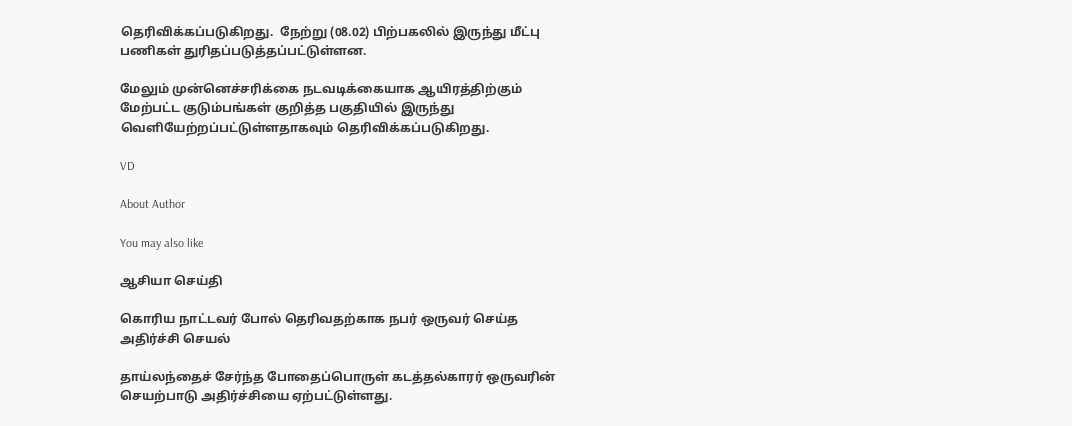தெரிவிக்கப்படுகிறது.  நேற்று (08.02) பிற்பகலில் இருந்து மீட்பு பணிகள் துரிதப்படுத்தப்பட்டுள்ளன.

மேலும் முன்னெச்சரிக்கை நடவடிக்கையாக ஆயிரத்திற்கும் மேற்பட்ட குடும்பங்கள் குறித்த பகுதியில் இருந்து வெளியேற்றப்பட்டுள்ளதாகவும் தெரிவிக்கப்படுகிறது.

VD

About Author

You may also like

ஆசியா செய்தி

கொரிய நாட்டவர் போல் தெரிவதற்காக நபர் ஒருவர் செய்த அதிர்ச்சி செயல்

தாய்லந்தைச் சேர்ந்த போதைப்பொருள் கடத்தல்காரர் ஒருவரின் செயற்பாடு அதிர்ச்சியை ஏற்பட்டுள்ளது.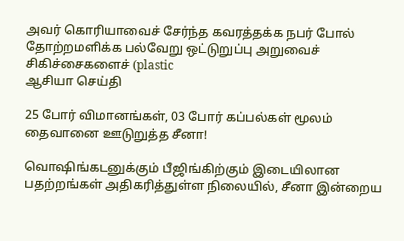அவர் கொரியாவைச் சேர்ந்த கவரத்தக்க நபர் போல் தோற்றமளிக்க பல்வேறு ஒட்டுறுப்பு அறுவைச் சிகிச்சைகளைச் (plastic
ஆசியா செய்தி

25 போர் விமானங்கள், 03 போர் கப்பல்கள் மூலம் தைவானை ஊடுறுத்த சீனா!

வொஷிங்கடனுக்கும் பீஜிங்கிற்கும் இடையிலான பதற்றங்கள் அதிகரித்துள்ள நிலையில், சீனா இன்றைய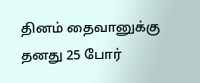தினம் தைவானுக்கு தனது 25 போர்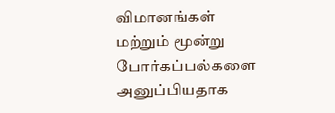விமானங்கள் மற்றும் மூன்று போர்கப்பல்களை அனுப்பியதாக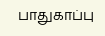பாதுகாப்பு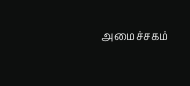அமைச்சகம்